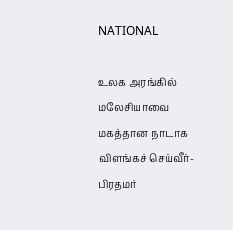NATIONAL

உலக அரங்கில் மலேசியாவை மகத்தான நாடாக விளங்கச் செய்வீர்- பிரதமர்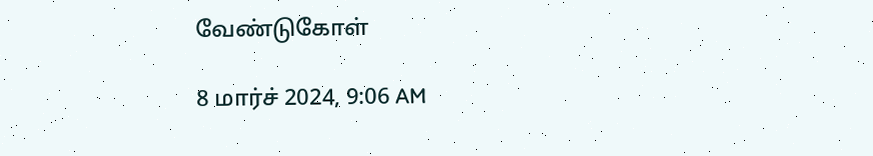வேண்டுகோள்

8 மார்ச் 2024, 9:06 AM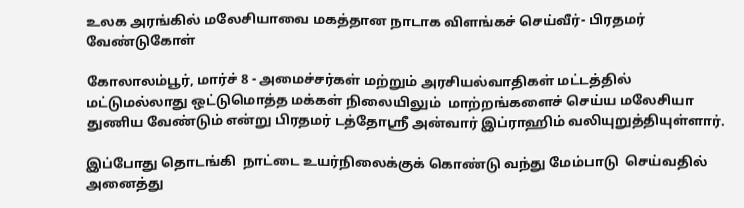உலக அரங்கில் மலேசியாவை மகத்தான நாடாக விளங்கச் செய்வீர்- பிரதமர் வேண்டுகோள்

கோலாலம்பூர், மார்ச் 8 - அமைச்சர்கள் மற்றும் அரசியல்வாதிகள் மட்டத்தில் மட்டுமல்லாது ஒட்டுமொத்த மக்கள் நிலையிலும்  மாற்றங்களைச் செய்ய மலேசியா துணிய வேண்டும் என்று பிரதமர் டத்தோஸ்ரீ அன்வார் இப்ராஹிம் வலியுறுத்தியுள்ளார்.

இப்போது தொடங்கி  நாட்டை உயர்நிலைக்குக் கொண்டு வந்து மேம்பாடு  செய்வதில் அனைத்து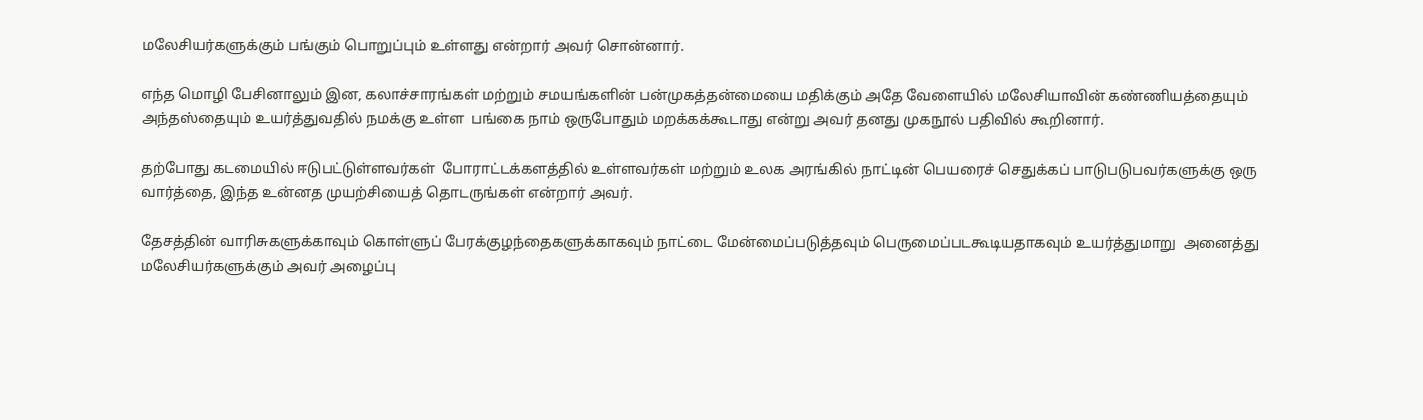மலேசியர்களுக்கும் பங்கும் பொறுப்பும் உள்ளது என்றார் அவர் சொன்னார்.

எந்த மொழி பேசினாலும் இன, கலாச்சாரங்கள் மற்றும் சமயங்களின் பன்முகத்தன்மையை மதிக்கும் அதே வேளையில் மலேசியாவின் கண்ணியத்தையும் அந்தஸ்தையும் உயர்த்துவதில் நமக்கு உள்ள  பங்கை நாம் ஒருபோதும் மறக்கக்கூடாது என்று அவர் தனது முகநூல் பதிவில் கூறினார்.

தற்போது கடமையில் ஈடுபட்டுள்ளவர்கள்  போராட்டக்களத்தில் உள்ளவர்கள் மற்றும் உலக அரங்கில் நாட்டின் பெயரைச் செதுக்கப் பாடுபடுபவர்களுக்கு ஒரு வார்த்தை, இந்த உன்னத முயற்சியைத் தொடருங்கள் என்றார் அவர்.

தேசத்தின் வாரிசுகளுக்காவும் கொள்ளுப் பேரக்குழந்தைகளுக்காகவும் நாட்டை மேன்மைப்படுத்தவும் பெருமைப்படகூடியதாகவும் உயர்த்துமாறு  அனைத்து மலேசியர்களுக்கும் அவர் அழைப்பு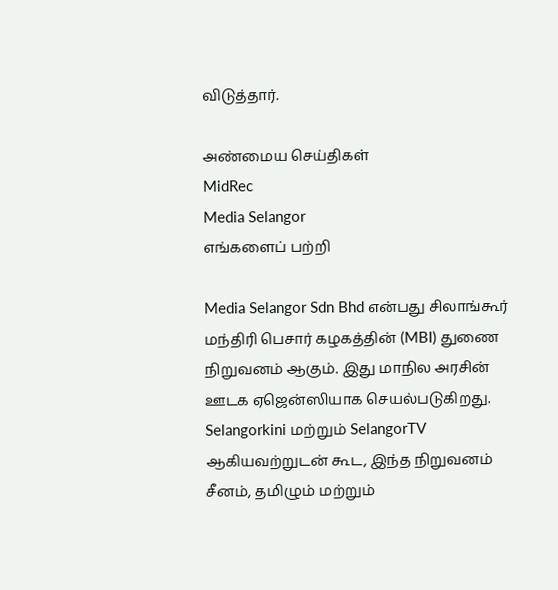விடுத்தார்.

அண்மைய செய்திகள்
MidRec
Media Selangor
எங்களைப் பற்றி

Media Selangor Sdn Bhd என்பது சிலாங்கூர் மந்திரி பெசார் கழகத்தின் (MBI) துணை நிறுவனம் ஆகும். இது மாநில அரசின் ஊடக ஏஜென்ஸியாக செயல்படுகிறது. Selangorkini மற்றும் SelangorTV ஆகியவற்றுடன் கூட, இந்த நிறுவனம் சீனம், தமிழும் மற்றும்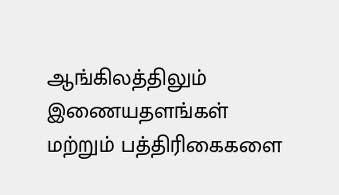ஆங்கிலத்திலும் இணையதளங்கள் மற்றும் பத்திரிகைகளை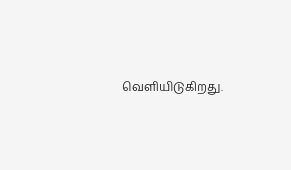வெளியிடுகிறது.